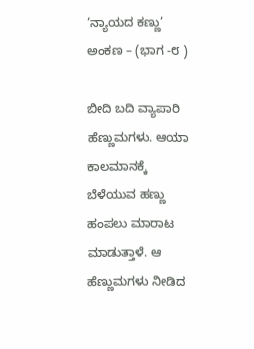‘ನ್ಯಾಯದ ಕಣ್ಣು’ ಅಂಕಣ – (ಭಾಗ -೮ )

ಬೀದಿ ಬದಿ ವ್ಯಾಪಾರಿ ಹೆಣ್ಣುಮಗಳು. ಆಯಾ ಕಾಲಮಾನಕ್ಕೆ ಬೆಳೆಯುವ ಹಣ್ಣು ಹಂಪಲು ಮಾರಾಟ ಮಾಡುತ್ತಾಳೆ. ಆ ಹೆಣ್ಣುಮಗಳು ನೀಡಿದ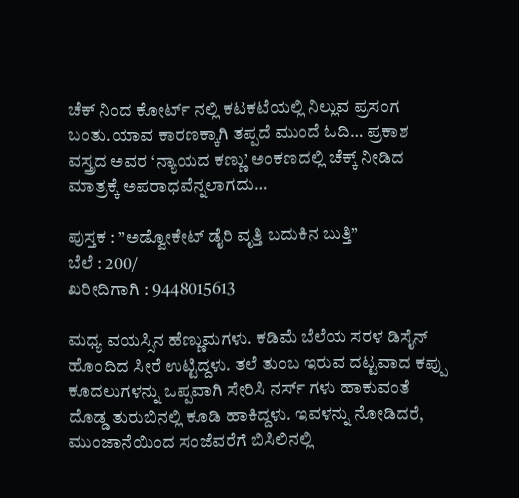ಚೆಕ್ ನಿಂದ ಕೋರ್ಟ್ ನಲ್ಲಿ ಕಟಕಟೆಯಲ್ಲಿ ನಿಲ್ಲುವ ಪ್ರಸಂಗ ಬಂತು.ಯಾವ ಕಾರಣಕ್ಕಾಗಿ ತಪ್ಪದೆ ಮುಂದೆ ಓದಿ… ಪ್ರಕಾಶ ವಸ್ತ್ರದ ಅವರ ‘ನ್ಯಾಯದ ಕಣ್ಣು’ ಅಂಕಣದಲ್ಲಿ ಚೆಕ್ಕ್ ನೀಡಿದ ಮಾತ್ರಕ್ಕೆ ಅಪರಾಧವೆನ್ನಲಾಗದು…

ಪುಸ್ತಕ : ”ಅಡ್ವೋಕೇಟ್ ಡೈರಿ ವೃತ್ತಿ ಬದುಕಿನ ಬುತ್ತಿ”
ಬೆಲೆ : 200/
ಖರೀದಿಗಾಗಿ : 9448015613

ಮಧ್ಯ ವಯಸ್ಸಿನ ಹೆಣ್ಣುಮಗಳು. ಕಡಿಮೆ ಬೆಲೆಯ ಸರಳ ಡಿಸೈನ್ ಹೊಂದಿದ ಸೀರೆ ಉಟ್ಟಿದ್ದಳು. ತಲೆ ತುಂಬ ಇರುವ ದಟ್ಟವಾದ ಕಪ್ಪು ಕೂದಲುಗಳನ್ನು ಒಪ್ಪವಾಗಿ ಸೇರಿಸಿ ನರ್ಸ್ ಗಳು ಹಾಕುವಂತೆ ದೊಡ್ಡ ತುರುಬಿನಲ್ಲಿ ಕೂಡಿ ಹಾಕಿದ್ದಳು. ಇವಳನ್ನು ನೋಡಿದರೆ, ಮುಂಜಾನೆಯಿಂದ ಸಂಜೆವರೆಗೆ ಬಿಸಿಲಿನಲ್ಲಿ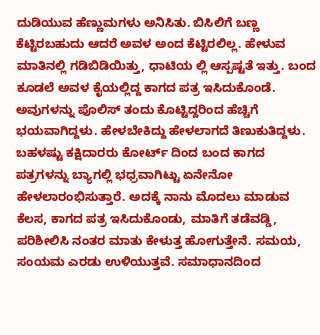ದುಡಿಯುವ ಹೆಣ್ಣುಮಗಳು ಅನಿಸಿತು. ಬಿಸಿಲಿಗೆ ಬಣ್ಣ ಕೆಟ್ಟಿರಬಹುದು ಆದರೆ ಅವಳ ಅಂದ ಕೆಟ್ಟಿರಲಿಲ್ಲ. ಹೇಳುವ ಮಾತಿನಲ್ಲಿ ಗಡಿಬಿಡಿಯಿತ್ತು, ಧಾಟಿಯ ಲ್ಲಿ ಆಸ್ಪಷ್ಟತೆ ಇತ್ತು. ಬಂದ ಕೂಡಲೆ ಅವಳ ಕೈಯಲ್ಲಿದ್ದ ಕಾಗದ ಪತ್ರ ಇಸಿದುಕೊಂಡೆ. ಅವುಗಳನ್ನು ಪೊಲಿಸ್ ತಂದು ಕೊಟ್ಟಿದ್ದರಿಂದ ಹೆಚ್ಚಿಗೆ ಭಯವಾಗಿದ್ದಳು. ಹೇಳಬೇಕಿದ್ದು ಹೇಳಲಾಗದೆ ತಿಣುಕುತಿದ್ದಳು. ಬಹಳಷ್ಟು ಕಕ್ಷಿದಾರರು ಕೋರ್ಟ್ ದಿಂದ ಬಂದ ಕಾಗದ
ಪತ್ರಗಳನ್ನು ಬ್ಯಾಗಲ್ಲಿ ಭಧ್ರವಾಗಿಟ್ಟು ಏನೇನೋ ಹೇಳಲಾರಂಭಿಸುತ್ತಾರೆ. ಅದಕ್ಕೆ ನಾನು ಮೊದಲು ಮಾಡುವ ಕೆಲಸ, ಕಾಗದ ಪತ್ರ ಇಸಿದುಕೊಂಡು, ಮಾತಿಗೆ ತಡೆವಡ್ಡಿ, ಪರಿಶೀಲಿಸಿ ನಂತರ ಮಾತು ಕೇಳುತ್ತ ಹೋಗುತ್ತೇನೆ. ಸಮಯ, ಸಂಯಮ ಎರಡು ಉಳಿಯುತ್ತವೆ. ಸಮಾಧಾನದಿಂದ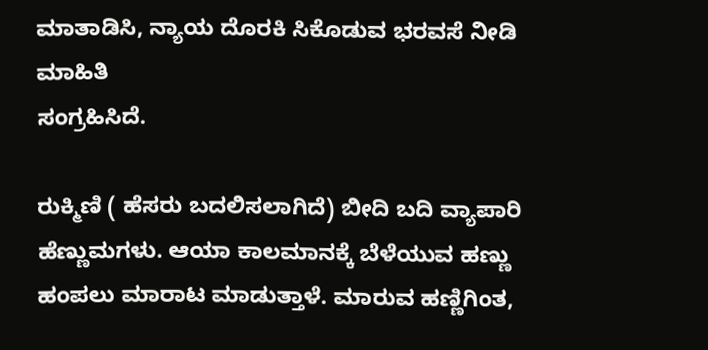ಮಾತಾಡಿಸಿ, ನ್ಯಾಯ ದೊರಕಿ ಸಿಕೊಡುವ ಭರವಸೆ ನೀಡಿ ಮಾಹಿತಿ
ಸಂಗ್ರಹಿಸಿದೆ.

ರುಕ್ಮಿಣಿ ( ಹೆಸರು ಬದಲಿಸಲಾಗಿದೆ) ಬೀದಿ ಬದಿ ವ್ಯಾಪಾರಿ ಹೆಣ್ಣುಮಗಳು. ಆಯಾ ಕಾಲಮಾನಕ್ಕೆ ಬೆಳೆಯುವ ಹಣ್ಣು ಹಂಪಲು ಮಾರಾಟ ಮಾಡುತ್ತಾಳೆ. ಮಾರುವ ಹಣ್ಣಿಗಿಂತ,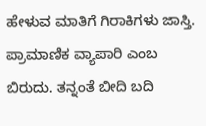ಹೇಳುವ ಮಾತಿಗೆ ಗಿರಾಕಿಗಳು ಜಾಸ್ತಿ. ಪ್ರಾಮಾಣಿಕ ವ್ಯಾಪಾರಿ ಎಂಬ ಬಿರುದು. ತನ್ನಂತೆ ಬೀದಿ ಬದಿ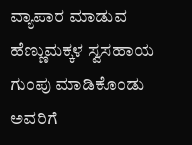ವ್ಯಾಪಾರ ಮಾಡುವ ಹೆಣ್ಣುಮಕ್ಕಳ ಸ್ವಸಹಾಯ ಗುಂಪು ಮಾಡಿಕೊಂಡು ಅವರಿಗೆ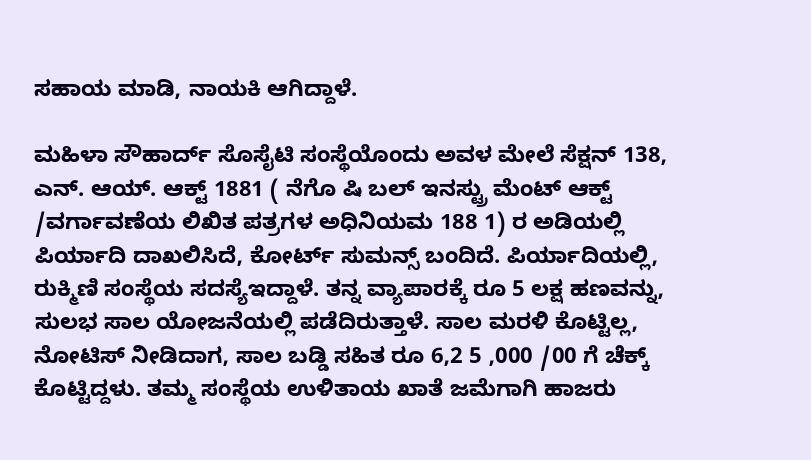ಸಹಾಯ ಮಾಡಿ, ನಾಯಕಿ ಆಗಿದ್ದಾಳೆ.

ಮಹಿಳಾ ಸೌಹಾರ್ದ್ ಸೊಸೈಟಿ ಸಂಸ್ಥೆಯೊಂದು ಅವಳ ಮೇಲೆ ಸೆಕ್ಷನ್ 138, ಎನ್. ಆಯ್. ಆಕ್ಟ್ 1881 ( ನೆಗೊ ಷಿ ಬಲ್ ಇನಸ್ಟ್ರು ಮೆಂಟ್ ಆಕ್ಟ್ /ವರ್ಗಾವಣೆಯ ಲಿಖಿತ ಪತ್ರಗಳ ಅಧಿನಿಯಮ 188 1) ರ ಅಡಿಯಲ್ಲಿ ಪಿರ್ಯಾದಿ ದಾಖಲಿಸಿದೆ, ಕೋರ್ಟ್ ಸುಮನ್ಸ್ ಬಂದಿದೆ. ಪಿರ್ಯಾದಿಯಲ್ಲಿ, ರುಕ್ಮಿಣಿ ಸಂಸ್ಥೆಯ ಸದಸ್ಯೆಇದ್ದಾಳೆ. ತನ್ನ ವ್ಯಾಪಾರಕ್ಕೆ ರೂ 5 ಲಕ್ಷ ಹಣವನ್ನು, ಸುಲಭ ಸಾಲ ಯೋಜನೆಯಲ್ಲಿ ಪಡೆದಿರುತ್ತಾಳೆ. ಸಾಲ ಮರಳಿ ಕೊಟ್ಟಿಲ್ಲ, ನೋಟಿಸ್ ನೀಡಿದಾಗ, ಸಾಲ ಬಡ್ಡಿ ಸಹಿತ ರೂ 6,2 5 ,000 /00 ಗೆ ಚೆಕ್ಕ್ ಕೊಟ್ಟಿದ್ದಳು. ತಮ್ಮ ಸಂಸ್ಥೆಯ ಉಳಿತಾಯ ಖಾತೆ ಜಮೆಗಾಗಿ ಹಾಜರು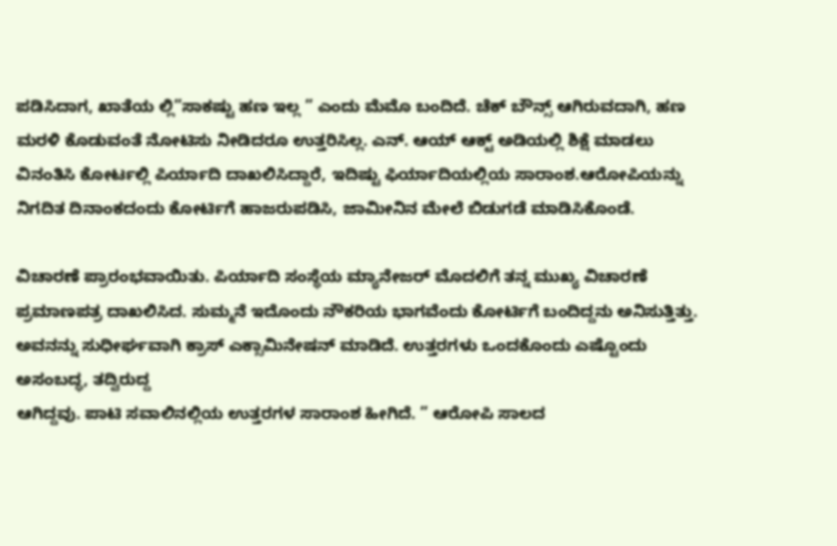ಪಡಿಸಿದಾಗ, ಖಾತೆಯ ಲ್ಲಿ”ಸಾಕಷ್ಟು ಹಣ ಇಲ್ಲ ” ಎಂದು ಮೆಮೊ ಬಂದಿದೆ. ಚೆಕ್ ಬೌನ್ಸ್ ಆಗಿರುವದಾಗಿ, ಹಣ ಮರಳಿ ಕೊಡುವಂತೆ ನೋಟಿಸು ನೀಡಿದರೂ ಉತ್ತರಿಸಿಲ್ಲ. ಎನ್. ಆಯ್ ಆಕ್ಟ್ ಅಡಿಯಲ್ಲಿ ಶಿಕ್ಷೆ ಮಾಡಲು ವಿನಂತಿಸಿ ಕೋರ್ಟಲ್ಲಿ ಪಿರ್ಯಾದಿ ದಾಖಲಿಸಿದ್ದಾರೆ, ಇದಿಷ್ಟು ಫಿರ್ಯಾದಿಯಲ್ಲಿಯ ಸಾರಾಂಶ.ಆರೋಪಿಯನ್ನು ನಿಗದಿತ ದಿನಾಂಕದಂದು ಕೋರ್ಟಿಗೆ ಹಾಜರುಪಡಿಸಿ, ಜಾಮೀನಿನ ಮೇಲೆ ಬಿಡುಗಡೆ ಮಾಡಿಸಿಕೊಂಡೆ.

ವಿಚಾರಣೆ ಪ್ರಾರಂಭವಾಯಿತು. ಪಿರ್ಯಾದಿ ಸಂಸ್ಥೆಯ ಮ್ಯಾನೇಜರ್ ಮೊದಲಿಗೆ ತನ್ನ ಮುಖ್ಯ ವಿಚಾರಣೆ ಪ್ರಮಾಣಪತ್ರ ದಾಖಲಿಸಿದ. ಸುಮ್ಮನೆ ಇದೊಂದು ನೌಕರಿಯ ಭಾಗವೆಂದು ಕೋರ್ಟಿಗೆ ಬಂದಿದ್ದನು ಅನಿಸುತ್ತಿತ್ತು. ಅವನನ್ನು ಸುಧೀರ್ಘವಾಗಿ ಕ್ರಾಸ್ ಎಕ್ಸಾಮಿನೇಷನ್ ಮಾಡಿದೆ. ಉತ್ತರಗಳು ಒಂದಕೊಂದು ಎಷ್ಟೊಂದು ಅಸಂಬದ್ಧ, ತದ್ವಿರುದ್ದ
ಆಗಿದ್ದವು. ಪಾಟಿ ಸವಾಲಿನಲ್ಲಿಯ ಉತ್ತರಗಳ ಸಾರಾಂಶ ಹೀಗಿದೆ. ” ಆರೋಪಿ ಸಾಲದ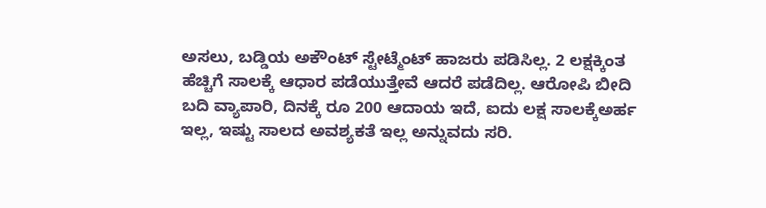ಅಸಲು, ಬಡ್ಡಿಯ ಅಕೌಂಟ್ ಸ್ಟೇಟ್ಮೆಂಟ್ ಹಾಜರು ಪಡಿಸಿಲ್ಲ. 2 ಲಕ್ಷಕ್ಕಿಂತ ಹೆಚ್ಚಿಗೆ ಸಾಲಕ್ಕೆ ಆಧಾರ ಪಡೆಯುತ್ತೇವೆ ಆದರೆ ಪಡೆದಿಲ್ಲ. ಆರೋಪಿ ಬೀದಿ ಬದಿ ವ್ಯಾಪಾರಿ, ದಿನಕ್ಕೆ ರೂ 200 ಆದಾಯ ಇದೆ, ಐದು ಲಕ್ಷ ಸಾಲಕ್ಕೆಅರ್ಹ ಇಲ್ಲ, ಇಷ್ಟು ಸಾಲದ ಅವಶ್ಯಕತೆ ಇಲ್ಲ ಅನ್ನುವದು ಸರಿ.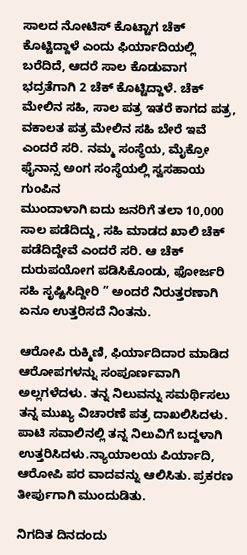ಸಾಲದ ನೋಟಿಸ್ ಕೊಟ್ಟಾಗ ಚೆಕ್ ಕೊಟ್ಟಿದ್ದಾಳೆ ಎಂದು ಫಿರ್ಯಾದಿಯಲ್ಲಿ ಬರೆದಿದೆ, ಆದರೆ ಸಾಲ ಕೊಡುವಾಗ ಭದ್ರತೆಗಾಗಿ 2 ಚೆಕ್ ಕೊಟ್ಟಿದ್ದಾಳೆ. ಚೆಕ್ ಮೇಲಿನ ಸಹಿ, ಸಾಲ ಪತ್ರ ಇತರೆ ಕಾಗದ ಪತ್ರ, ವಕಾಲತ ಪತ್ರ ಮೇಲಿನ ಸಹಿ ಬೇರೆ ಇವೆ ಎಂದರೆ ಸರಿ. ನಮ್ಮ ಸಂಸ್ಥೆಯ, ಮೈಕ್ರೋ ಫೈನಾನ್ಸ ಅಂಗ ಸಂಸ್ಥೆಯಲ್ಲಿ ಸ್ವಸಹಾಯ ಗುಂಪಿನ
ಮುಂದಾಳಾಗಿ ಐದು ಜನರಿಗೆ ತಲಾ 10,000 ಸಾಲ ಪಡೆದಿದ್ದು, ಸಹಿ ಮಾಡದ ಖಾಲಿ ಚೆಕ್ ಪಡೆದಿದ್ದೇವೆ ಎಂದರೆ ಸರಿ. ಆ ಚೆಕ್ ದುರುಪಯೋಗ ಪಡಿಸಿಕೊಂಡು, ಫೋರ್ಜರಿ ಸಹಿ ಸೃಷ್ಟಿಸಿದ್ದೀರಿ ” ಅಂದರೆ ನಿರುತ್ತರಣಾಗಿ ಏನೂ ಉತ್ತರಿಸದೆ ನಿಂತನು.

ಆರೋಪಿ ರುಕ್ಮಿಣಿ, ಫಿರ್ಯಾದಿದಾರ ಮಾಡಿದ ಆರೋಪಗಳನ್ನು ಸಂಪೂರ್ಣವಾಗಿ ಅಲ್ಲಗಳೆದಳು. ತನ್ನ ನಿಲುವನ್ನು ಸಮರ್ಥಿಸಲು ತನ್ನ ಮುಖ್ಯ ವಿಚಾರಣೆ ಪತ್ರ ದಾಖಲಿಸಿದಳು. ಪಾಟಿ ಸವಾಲಿನಲ್ಲಿ ತನ್ನ ನಿಲುವಿಗೆ ಬದ್ದಳಾಗಿ ಉತ್ತರಿಸಿದಳು.ನ್ಯಾಯಾಲಯ ಪಿರ್ಯಾದಿ, ಆರೋಪಿ ಪರ ವಾದವನ್ನು ಆಲಿಸಿತು. ಪ್ರಕರಣ ತೀರ್ಪುಗಾಗಿ ಮುಂದುಡಿತು.

ನಿಗದಿತ ದಿನದಂದು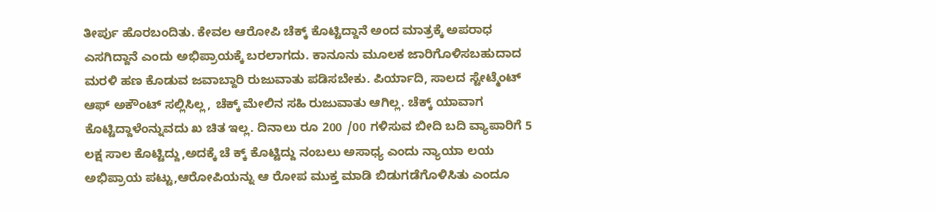ತೀರ್ಪು ಹೊರಬಂದಿತು. ಕೇವಲ ಆರೋಪಿ ಚೆಕ್ಕ್ ಕೊಟ್ಟಿದ್ದಾನೆ ಅಂದ ಮಾತ್ರಕ್ಕೆ ಅಪರಾಧ ಎಸಗಿದ್ದಾನೆ ಎಂದು ಅಭಿಪ್ರಾಯಕ್ಕೆ ಬರಲಾಗದು. ಕಾನೂನು ಮೂಲಕ ಜಾರಿಗೊಳಿಸಬಹುದಾದ ಮರಳಿ ಹಣ ಕೊಡುವ ಜವಾಬ್ದಾರಿ ರುಜುವಾತು ಪಡಿಸಬೇಕು. ಪಿರ್ಯಾದಿ, ಸಾಲದ ಸ್ಟೇಟ್ಮೆಂಟ್ ಆಫ್ ಅಕೌಂಟ್ ಸಲ್ಲಿಸಿಲ್ಲ, ಚೆಕ್ಕ್ ಮೇಲಿನ ಸಹಿ ರುಜುವಾತು ಆಗಿಲ್ಲ. ಚೆಕ್ಕ್ ಯಾವಾಗ ಕೊಟ್ಟಿದ್ದಾಳೆಂನ್ನುವದು ಖ ಚಿತ ಇಲ್ಲ. ದಿನಾಲು ರೂ 200 /00 ಗಳಿಸುವ ಬೀದಿ ಬದಿ ವ್ಯಾಪಾರಿಗೆ 5 ಲಕ್ಷ ಸಾಲ ಕೊಟ್ಟಿದ್ದು,ಅದಕ್ಕೆ ಚೆ ಕ್ಕ್ ಕೊಟ್ಟಿದ್ದು ನಂಬಲು ಅಸಾಧ್ಯ ಎಂದು ನ್ಯಾಯಾ ಲಯ ಅಭಿಪ್ರಾಯ ಪಟ್ಟು,ಆರೋಪಿಯನ್ನು ಆ ರೋಪ ಮುಕ್ತ ಮಾಡಿ ಬಿಡುಗಡೆಗೊಳಿಸಿತು ಎಂದೂ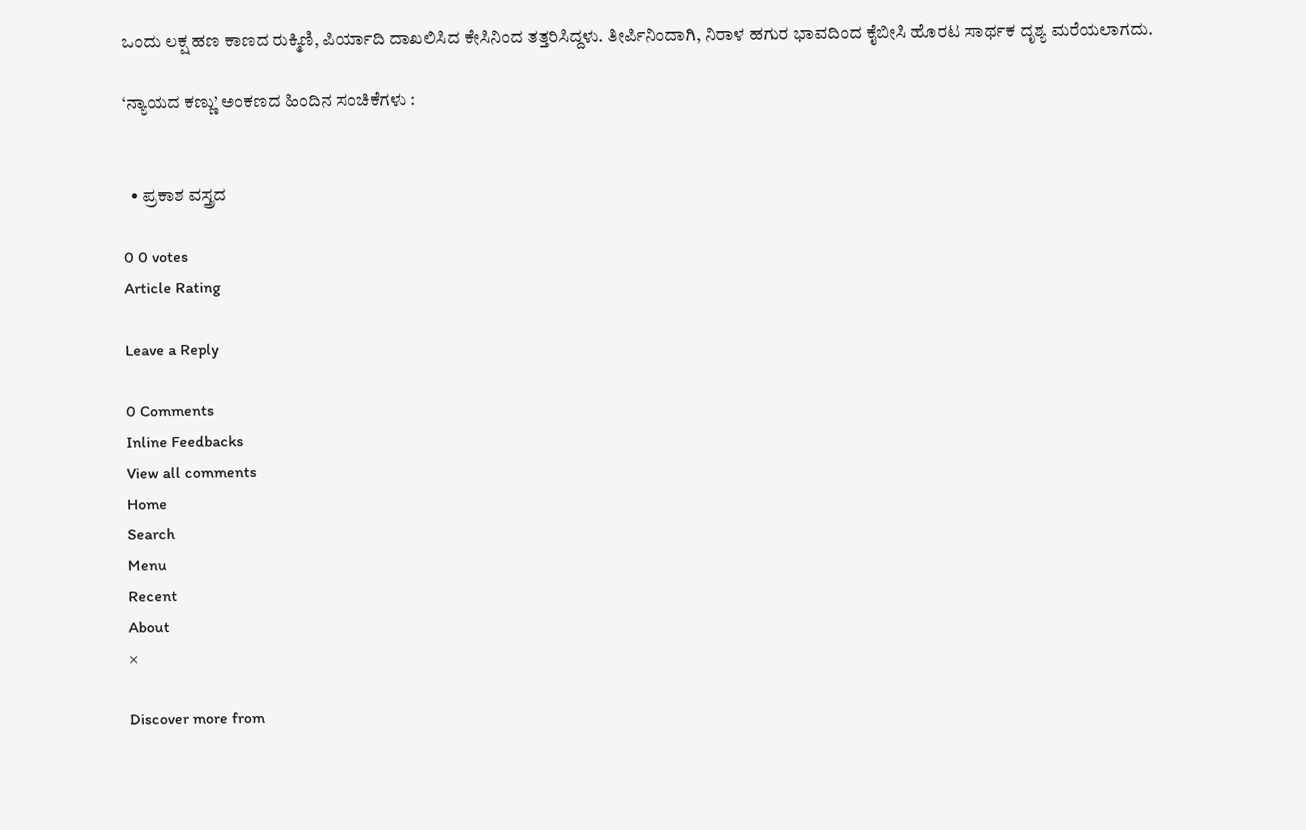ಒಂದು ಲಕ್ಷ ಹಣ ಕಾಣದ ರುಕ್ಮಿಣಿ, ಪಿರ್ಯಾದಿ ದಾಖಲಿಸಿದ ಕೇಸಿನಿಂದ ತತ್ತರಿಸಿದ್ದಳು. ತೀರ್ಪಿನಿಂದಾಗಿ, ನಿರಾಳ ಹಗುರ ಭಾವದಿಂದ ಕೈಬೀಸಿ ಹೊರಟ ಸಾರ್ಥಕ ದೃಶ್ಯ ಮರೆಯಲಾಗದು.

‘ನ್ಯಾಯದ ಕಣ್ಣು’ ಅಂಕಣದ ಹಿಂದಿನ ಸಂಚಿಕೆಗಳು :


  • ಪ್ರಕಾಶ ವಸ್ತ್ರದ

0 0 votes
Article Rating

Leave a Reply

0 Comments
Inline Feedbacks
View all comments
Home
Search
Menu
Recent
About
×

Discover more from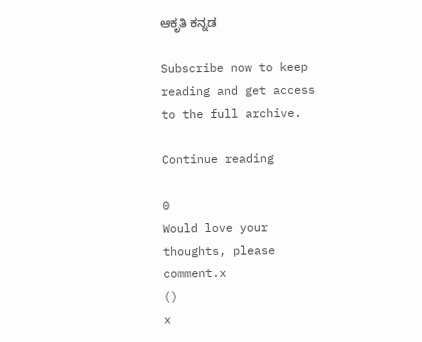ಆಕೃತಿ ಕನ್ನಡ

Subscribe now to keep reading and get access to the full archive.

Continue reading

0
Would love your thoughts, please comment.x
()
x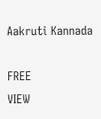Aakruti Kannada

FREE
VIEW